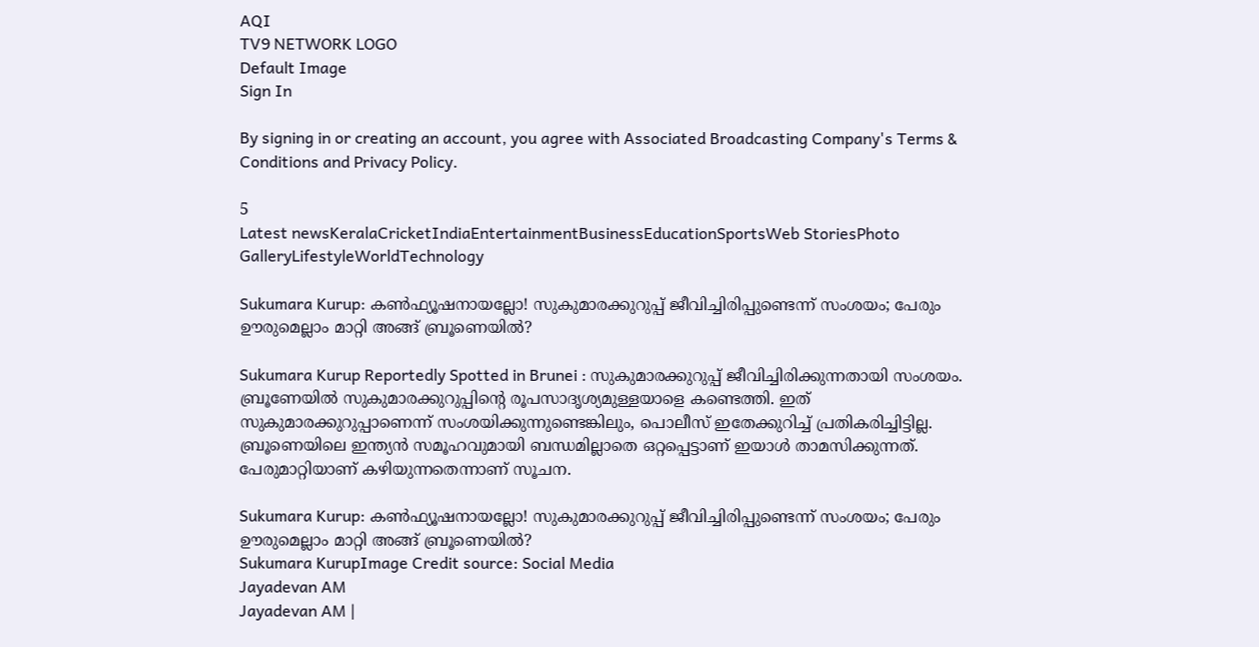AQI
TV9 NETWORK LOGO
Default Image
Sign In

By signing in or creating an account, you agree with Associated Broadcasting Company's Terms & Conditions and Privacy Policy.

5
Latest newsKeralaCricketIndiaEntertainmentBusinessEducationSportsWeb StoriesPhoto GalleryLifestyleWorldTechnology

Sukumara Kurup: കണ്‍ഫ്യൂഷനായല്ലോ! സുകുമാരക്കുറുപ്പ് ജീവിച്ചിരിപ്പുണ്ടെന്ന് സംശയം; പേരും ഊരുമെല്ലാം മാറ്റി അങ്ങ് ബ്രൂണെയില്‍?

Sukumara Kurup Reportedly Spotted in Brunei : സുകുമാരക്കുറുപ്പ് ജീവിച്ചിരിക്കുന്നതായി സംശയം. ബ്രൂണേയില്‍ സുകുമാരക്കുറുപ്പിന്റെ രൂപസാദൃശ്യമുള്ളയാളെ കണ്ടെത്തി. ഇത് സുകുമാരക്കുറുപ്പാണെന്ന് സംശയിക്കുന്നുണ്ടെങ്കിലും, പൊലീസ് ഇതേക്കുറിച്ച് പ്രതികരിച്ചിട്ടില്ല. ബ്രൂണെയിലെ ഇന്ത്യന്‍ സമൂഹവുമായി ബന്ധമില്ലാതെ ഒറ്റപ്പെട്ടാണ് ഇയാള്‍ താമസിക്കുന്നത്. പേരുമാറ്റിയാണ് കഴിയുന്നതെന്നാണ് സൂചന.

Sukumara Kurup: കണ്‍ഫ്യൂഷനായല്ലോ! സുകുമാരക്കുറുപ്പ് ജീവിച്ചിരിപ്പുണ്ടെന്ന് സംശയം; പേരും ഊരുമെല്ലാം മാറ്റി അങ്ങ് ബ്രൂണെയില്‍?
Sukumara KurupImage Credit source: Social Media
Jayadevan AM
Jayadevan AM |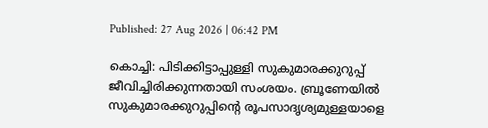Published: 27 Aug 2026 | 06:42 PM

കൊച്ചി: പിടിക്കിട്ടാപ്പുള്ളി സുകുമാരക്കുറുപ്പ് ജീവിച്ചിരിക്കുന്നതായി സംശയം. ബ്രൂണേയില്‍ സുകുമാരക്കുറുപ്പിന്റെ രൂപസാദൃശ്യമുള്ളയാളെ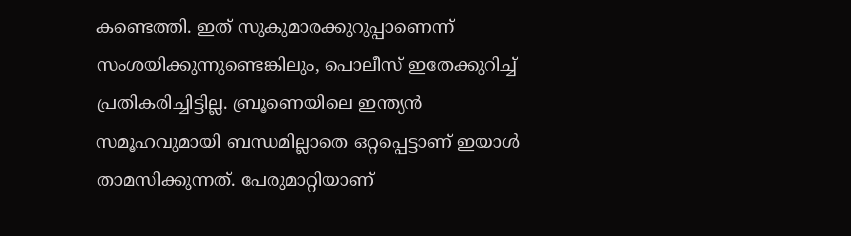കണ്ടെത്തി. ഇത് സുകുമാരക്കുറുപ്പാണെന്ന് സംശയിക്കുന്നുണ്ടെങ്കിലും, പൊലീസ് ഇതേക്കുറിച്ച് പ്രതികരിച്ചിട്ടില്ല. ബ്രൂണെയിലെ ഇന്ത്യന്‍ സമൂഹവുമായി ബന്ധമില്ലാതെ ഒറ്റപ്പെട്ടാണ് ഇയാള്‍ താമസിക്കുന്നത്. പേരുമാറ്റിയാണ്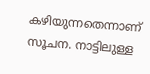കഴിയുന്നതെന്നാണ് സൂചന. നാട്ടിലുള്ള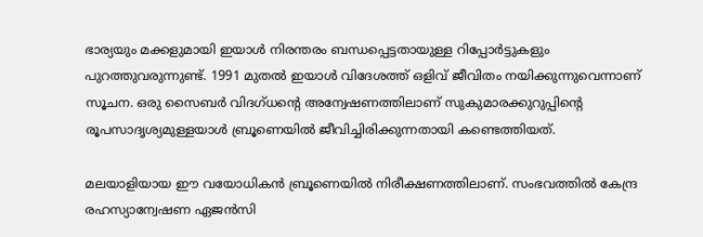ഭാര്യയും മക്കളുമായി ഇയാള്‍ നിരന്തരം ബന്ധപ്പെട്ടതായുള്ള റിപ്പോര്‍ട്ടുകളും പുറത്തുവരുന്നുണ്ട്. 1991 മുതല്‍ ഇയാള്‍ വിദേശത്ത് ഒളിവ് ജീവിതം നയിക്കുന്നുവെന്നാണ് സൂചന. ഒരു സൈബര്‍ വിദഗ്ധന്റെ അന്വേഷണത്തിലാണ് സുകുമാരക്കുറുപ്പിന്റെ രൂപസാദൃശ്യമുള്ളയാള്‍ ബ്രൂണെയില്‍ ജീവിച്ചിരിക്കുന്നതായി കണ്ടെത്തിയത്.

മലയാളിയായ ഈ വയോധികന്‍ ബ്രൂണെയില്‍ നിരീക്ഷണത്തിലാണ്. സംഭവത്തില്‍ കേന്ദ്ര രഹസ്യാന്വേഷണ ഏജന്‍സി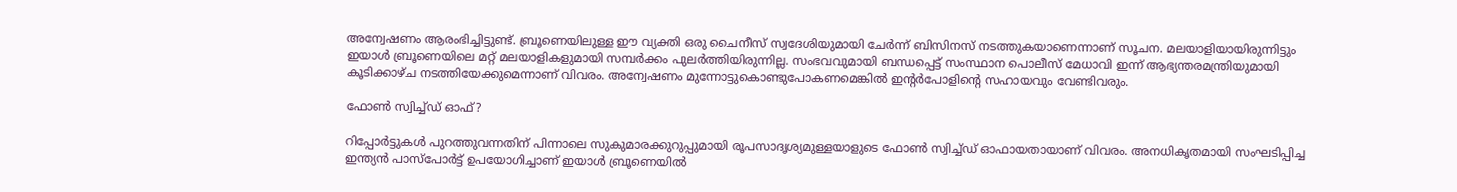അന്വേഷണം ആരംഭിച്ചിട്ടുണ്ട്. ബ്രൂണെയിലുള്ള ഈ വ്യക്തി ഒരു ചൈനീസ് സ്വദേശിയുമായി ചേര്‍ന്ന് ബിസിനസ് നടത്തുകയാണെന്നാണ് സൂചന. മലയാളിയായിരുന്നിട്ടും ഇയാള്‍ ബ്രൂണെയിലെ മറ്റ് മലയാളികളുമായി സമ്പര്‍ക്കം പുലര്‍ത്തിയിരുന്നില്ല. സംഭവവുമായി ബന്ധപ്പെട്ട് സംസ്ഥാന പൊലീസ് മേധാവി ഇന്ന് ആഭ്യന്തരമന്ത്രിയുമായി കൂടിക്കാഴ്ച നടത്തിയേക്കുമെന്നാണ് വിവരം. അന്വേഷണം മുന്നോട്ടുകൊണ്ടുപോകണമെങ്കില്‍ ഇന്റര്‍പോളിന്റെ സഹായവും വേണ്ടിവരും.

ഫോണ്‍ സ്വിച്ച്ഡ് ഓഫ്?

റിപ്പോര്‍ട്ടുകള്‍ പുറത്തുവന്നതിന് പിന്നാലെ സുകുമാരക്കുറുപ്പുമായി രൂപസാദൃശ്യമുള്ളയാളുടെ ഫോണ്‍ സ്വിച്ച്ഡ് ഓഫായതായാണ് വിവരം. അനധികൃതമായി സംഘടിപ്പിച്ച ഇന്ത്യന്‍ പാസ്‌പോര്‍ട്ട് ഉപയോഗിച്ചാണ് ഇയാള്‍ ബ്രൂണെയില്‍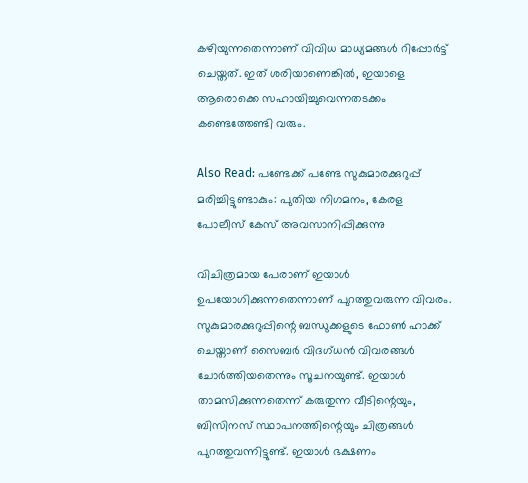കഴിയുന്നതെന്നാണ് വിവിധ മാധ്യമങ്ങള്‍ റിപ്പോര്‍ട്ട് ചെയ്തത്. ഇത് ശരിയാണെങ്കില്‍, ഇയാളെ ആരൊക്കെ സഹായിച്ചുവെന്നതടക്കം കണ്ടെത്തേണ്ടി വരും.

Also Read: പണ്ടേക്ക് പണ്ടേ സുകുമാരക്കുറുപ്പ് മരിച്ചിട്ടുണ്ടാകും: പുതിയ നിഗമനം, കേരള പോലീസ് കേസ് അ‌വസാനിപ്പിക്കുന്നു

വിചിത്രമായ പേരാണ് ഇയാള്‍ ഉപയോഗിക്കുന്നതെന്നാണ് പുറത്തുവരുന്ന വിവരം. സുകുമാരക്കുറുപ്പിന്റെ ബന്ധുക്കളുടെ ഫോണ്‍ ഹാക്ക് ചെയ്താണ് സൈബര്‍ വിദഗ്ധന്‍ വിവരങ്ങള്‍ ചോര്‍ത്തിയതെന്നും സൂചനയുണ്ട്. ഇയാള്‍ താമസിക്കുന്നതെന്ന് കരുതുന്ന വീടിന്റെയും, ബിസിനസ് സ്ഥാപനത്തിന്റെയും ചിത്രങ്ങള്‍ പുറത്തുവന്നിട്ടുണ്ട്. ഇയാള്‍ ഭക്ഷണം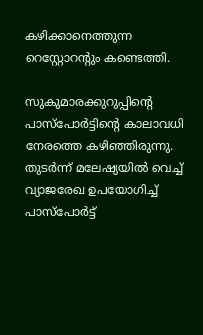കഴിക്കാനെത്തുന്ന റെസ്റ്റോറന്റും കണ്ടെത്തി.

സുകുമാരക്കുറുപ്പിന്റെ പാസ്‌പോര്‍ട്ടിന്റെ കാലാവധി നേരത്തെ കഴിഞ്ഞിരുന്നു. തുടര്‍ന്ന് മലേഷ്യയില്‍ വെച്ച് വ്യാജരേഖ ഉപയോഗിച്ച് പാസ്‌പോര്‍ട്ട്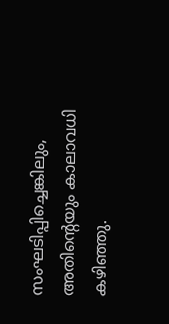സംഘടിപ്പിച്ചെങ്കിലും, അതിന്റെയും കാലാവധി കഴിഞ്ഞു.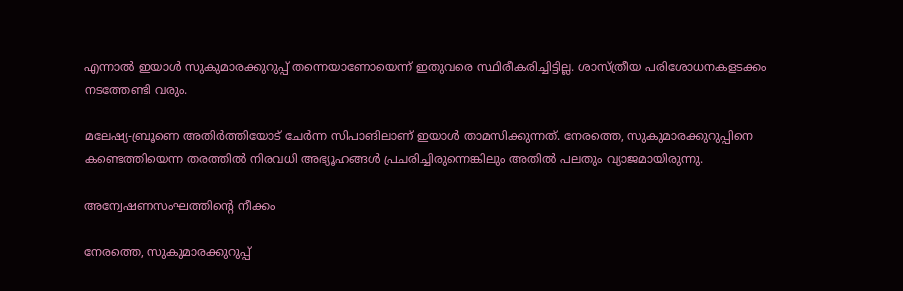എന്നാല്‍ ഇയാള്‍ സുകുമാരക്കുറുപ്പ് തന്നെയാണോയെന്ന് ഇതുവരെ സ്ഥിരീകരിച്ചിട്ടില്ല. ശാസ്ത്രീയ പരിശോധനകളടക്കം നടത്തേണ്ടി വരും.

മലേഷ്യ-ബ്രൂണെ അതിര്‍ത്തിയോട് ചേര്‍ന്ന സിപാങിലാണ് ഇയാള്‍ താമസിക്കുന്നത്. നേരത്തെ, സുകുമാരക്കുറുപ്പിനെ കണ്ടെത്തിയെന്ന തരത്തില്‍ നിരവധി അഭ്യൂഹങ്ങള്‍ പ്രചരിച്ചിരുന്നെങ്കിലും അതില്‍ പലതും വ്യാജമായിരുന്നു.

അന്വേഷണസംഘത്തിന്റെ നീക്കം

നേരത്തെ, സുകുമാരക്കുറുപ്പ്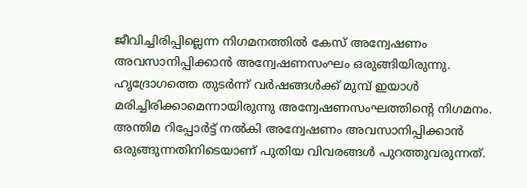ജീവിച്ചിരിപ്പില്ലെന്ന നിഗമനത്തില്‍ കേസ് അന്വേഷണം അവസാനിപ്പിക്കാന്‍ അന്വേഷണസംഘം ഒരുങ്ങിയിരുന്നു. ഹൃദ്രോഗത്തെ തുടര്‍ന്ന് വര്‍ഷങ്ങള്‍ക്ക് മുമ്പ് ഇയാള്‍ മരിച്ചിരിക്കാമെന്നായിരുന്നു അന്വേഷണസംഘത്തിന്റെ നിഗമനം. അന്തിമ റിപ്പോര്‍ട്ട് നല്‍കി അന്വേഷണം അവസാനിപ്പിക്കാന്‍ ഒരുങ്ങുന്നതിനിടെയാണ് പുതിയ വിവരങ്ങള്‍ പുറത്തുവരുന്നത്.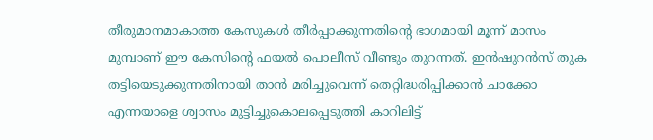തീരുമാനമാകാത്ത കേസുകള്‍ തീര്‍പ്പാക്കുന്നതിന്റെ ഭാഗമായി മൂന്ന് മാസം മുമ്പാണ് ഈ കേസിന്റെ ഫയല്‍ പൊലീസ് വീണ്ടും തുറന്നത്. ഇന്‍ഷുറന്‍സ് തുക തട്ടിയെടുക്കുന്നതിനായി താന്‍ മരിച്ചുവെന്ന് തെറ്റിദ്ധരിപ്പിക്കാന്‍ ചാക്കോ എന്നയാളെ ശ്വാസം മുട്ടിച്ചുകൊലപ്പെടുത്തി കാറിലിട്ട്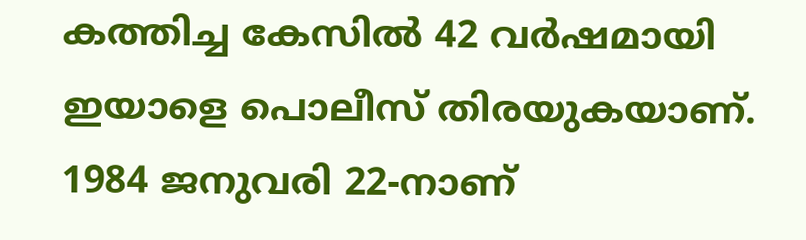കത്തിച്ച കേസില്‍ 42 വര്‍ഷമായി ഇയാളെ പൊലീസ് തിരയുകയാണ്. 1984 ജനുവരി 22-നാണ്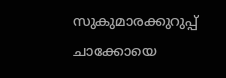സുകുമാരക്കുറുപ്പ് ചാക്കോയെ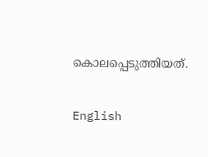കൊലപ്പെടുത്തിയത്.

English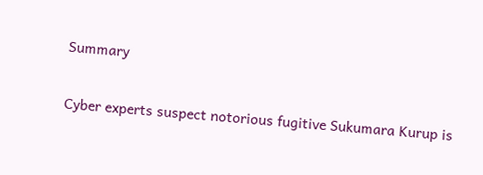Summary

Cyber experts suspect notorious fugitive Sukumara Kurup is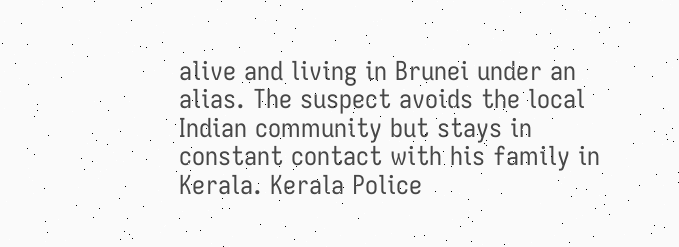alive and living in Brunei under an alias. The suspect avoids the local Indian community but stays in constant contact with his family in Kerala. Kerala Police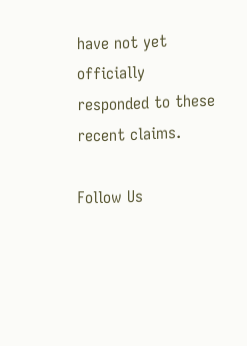have not yet officially responded to these recent claims.

Follow Us